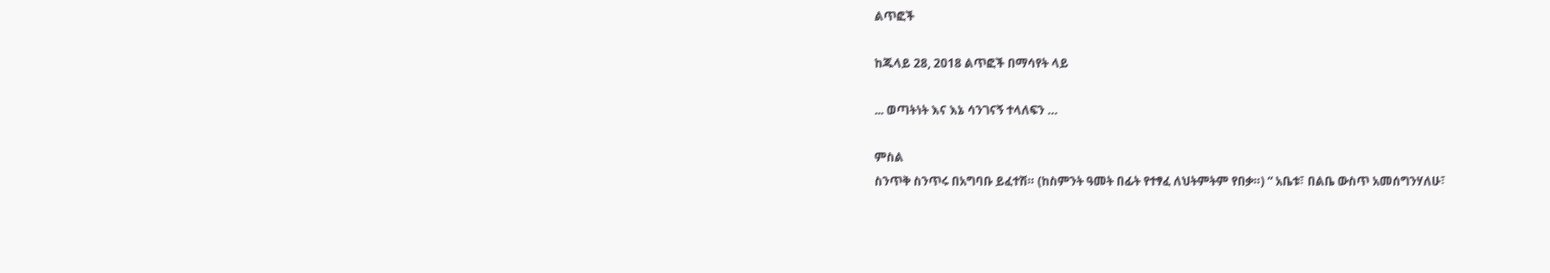ልጥፎች

ከጁላይ 28, 2018 ልጥፎች በማሳየት ላይ

... ወጣትነት እና እኔ ሳንገናኝ ተላለፍን …

ምስል
ስንጥቅ ስንጥሩ በአግባቡ ይፈተሽ። (ከስምንት ዓመት በፊት የተፃፈ ለህትምትም የበቃ።) “ አቤቱ፣ በልቤ ውስጥ አመሰግንሃለሁ፣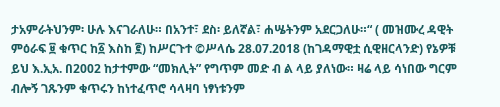ታአምራትህንም፡ ሁሉ እናገራለሁ። በአንተ፣ ደስ፡ ይለኛል፣ ሐሤትንም አደርጋለሁ።“ ( መዝሙረ ዳዊት ምዕራፍ ፱ ቁጥር ከ፩ እስከ ፪) ከሥርጉተ ©ሥላሴ 28.07.2018 (ከገዳማዊቷ ሲዊዘርላንድ) የኔዎቹ ይህ እ.ኢአ. በ2002 ከታተምው “መክሊት” የግጥም መድ ብ ል ላይ ያለነው። ዛሬ ላይ ሳነበው ግርም ብሎኝ ገጹንም ቁጥሩን ከነተፈጥሮ ሳላዛባ ነፃነቱንም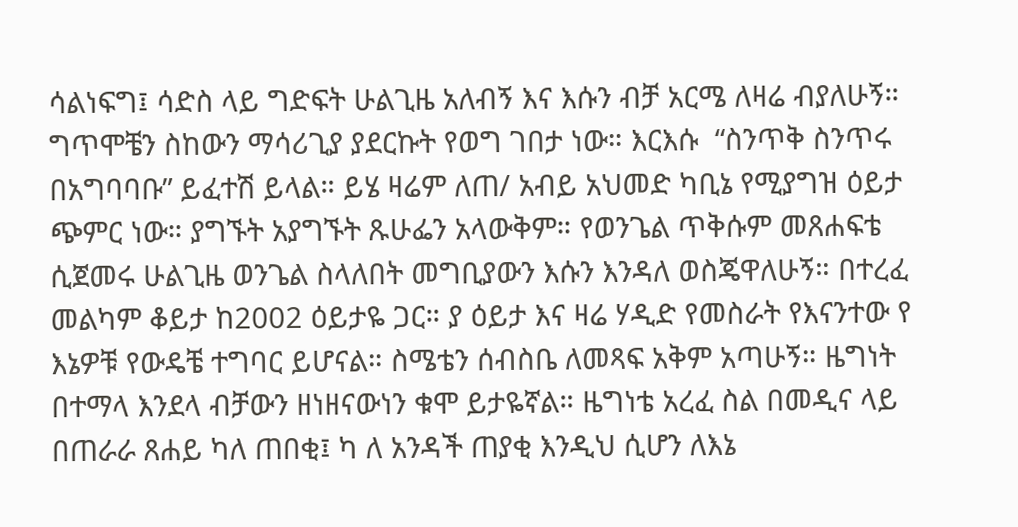ሳልነፍግ፤ ሳድስ ላይ ግድፍት ሁልጊዜ አለብኝ እና እሱን ብቻ አርሜ ለዛሬ ብያለሁኝ። ግጥሞቼን ስከውን ማሳሪጊያ ያደርኩት የወግ ገበታ ነው። እርእሱ  “ስንጥቅ ስንጥሩ በአግባባቡ” ይፈተሽ ይላል። ይሄ ዛሬም ለጠ/ አብይ አህመድ ካቢኔ የሚያግዝ ዕይታ ጭምር ነው። ያግኙት አያግኙት ጹሁፌን አላውቅም። የወንጌል ጥቅሱም መጸሐፍቴ ሲጀመሩ ሁልጊዜ ወንጌል ስላለበት መግቢያውን እሱን እንዳለ ወስጄዋለሁኝ። በተረፈ መልካም ቆይታ ከ2002 ዕይታዬ ጋር። ያ ዕይታ እና ዛሬ ሃዲድ የመስራት የእናንተው የ እኔዎቹ የውዴቼ ተግባር ይሆናል። ስሜቴን ሰብስቤ ለመጻፍ አቅም አጣሁኝ። ዜግነት በተማላ እንደላ ብቻውን ዘነዘናውነን ቁሞ ይታዬኛል። ዜግነቴ አረፈ ስል በመዲና ላይ በጠራራ ጸሐይ ካለ ጠበቂ፤ ካ ለ አንዳች ጠያቂ እንዲህ ሲሆን ለእኔ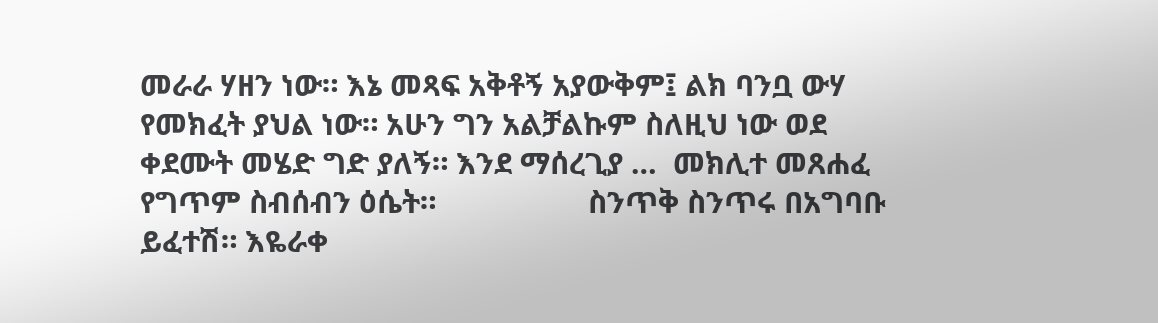መራራ ሃዘን ነው። እኔ መጻፍ አቅቶኝ አያውቅም፤ ልክ ባንቧ ውሃ የመክፈት ያህል ነው። አሁን ግን አልቻልኩም ስለዚህ ነው ወደ ቀደሙት መሄድ ግድ ያለኝ። እንደ ማሰረጊያ …  መክሊተ መጸሐፈ የግጥም ስብሰብን ዕሴት።                   ስንጥቅ ስንጥሩ በአግባቡ ይፈተሽ። እዬራቀ